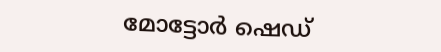മോട്ടോർ ഷെഡ്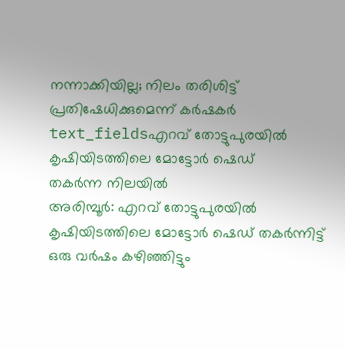നന്നാക്കിയില്ല; നിലം തരിശിട്ട് പ്രതിഷേധിക്കുമെന്ന് കർഷകർ
text_fieldsഎറവ് തോട്ടുപുരയിൽ കൃഷിയിടത്തിലെ മോട്ടോർ ഷെഡ്
തകർന്ന നിലയിൽ
അരിമ്പൂർ: എറവ് തോട്ടുപുരയിൽ കൃഷിയിടത്തിലെ മോട്ടോർ ഷെഡ് തകർന്നിട്ട് ഒരു വർഷം കഴിഞ്ഞിട്ടും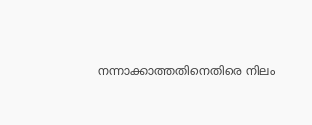നന്നാക്കാത്തതിനെതിരെ നിലം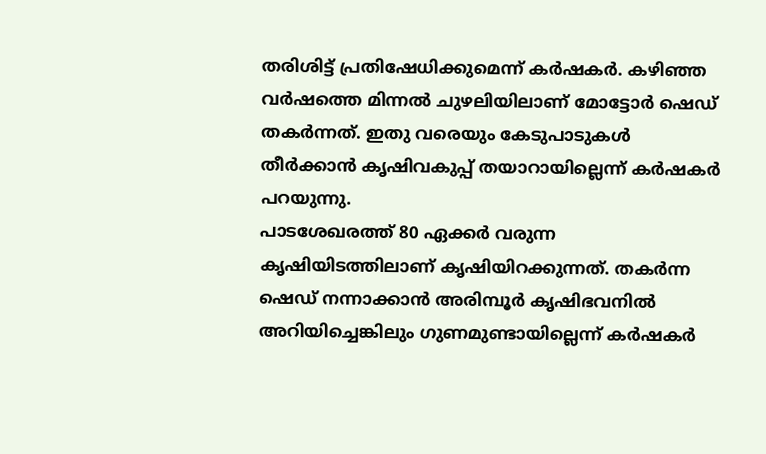തരിശിട്ട് പ്രതിഷേധിക്കുമെന്ന് കർഷകർ. കഴിഞ്ഞ വർഷത്തെ മിന്നൽ ചുഴലിയിലാണ് മോട്ടോർ ഷെഡ് തകർന്നത്. ഇതു വരെയും കേടുപാടുകൾ തീർക്കാൻ കൃഷിവകുപ്പ് തയാറായില്ലെന്ന് കർഷകർ പറയുന്നു.
പാടശേഖരത്ത് 80 ഏക്കർ വരുന്ന കൃഷിയിടത്തിലാണ് കൃഷിയിറക്കുന്നത്. തകർന്ന ഷെഡ് നന്നാക്കാൻ അരിമ്പൂർ കൃഷിഭവനിൽ അറിയിച്ചെങ്കിലും ഗുണമുണ്ടായില്ലെന്ന് കർഷകർ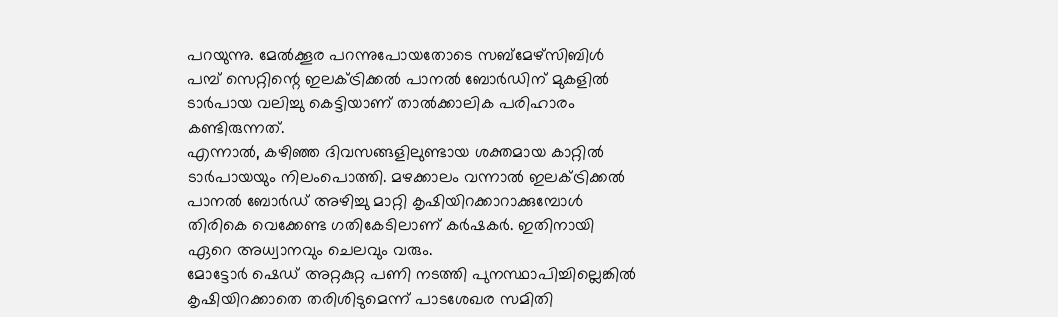പറയുന്നു. മേൽക്കൂര പറന്നുപോയതോടെ സബ്മേഴ്സിബിൾ പമ്പ് സെറ്റിന്റെ ഇലക്ട്രിക്കൽ പാനൽ ബോർഡിന് മുകളിൽ ടാർപായ വലിച്ചു കെട്ടിയാണ് താൽക്കാലിക പരിഹാരം കണ്ടിരുന്നത്.
എന്നാൽ, കഴിഞ്ഞ ദിവസങ്ങളിലുണ്ടായ ശക്തമായ കാറ്റിൽ ടാർപായയും നിലംപൊത്തി. മഴക്കാലം വന്നാൽ ഇലക്ട്രിക്കൽ പാനൽ ബോർഡ് അഴിച്ചു മാറ്റി കൃഷിയിറക്കാറാക്കുമ്പോൾ തിരികെ വെക്കേണ്ട ഗതികേടിലാണ് കർഷകർ. ഇതിനായി ഏറെ അധ്വാനവും ചെലവും വരും.
മോട്ടോർ ഷെഡ് അറ്റകുറ്റ പണി നടത്തി പുനസ്ഥാപിച്ചില്ലെങ്കിൽ കൃഷിയിറക്കാതെ തരിശിടുമെന്ന് പാടശേഖര സമിതി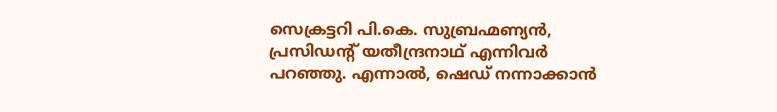സെക്രട്ടറി പി.കെ. സുബ്രഹ്മണ്യൻ, പ്രസിഡൻ്റ് യതീന്ദ്രനാഥ് എന്നിവർ പറഞ്ഞു. എന്നാൽ, ഷെഡ് നന്നാക്കാൻ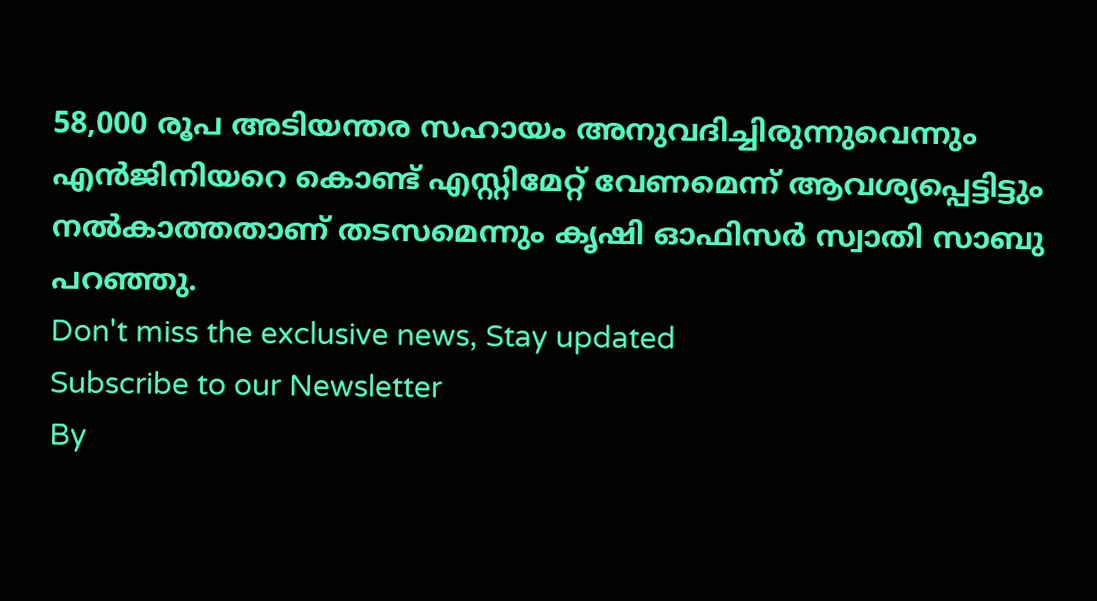58,000 രൂപ അടിയന്തര സഹായം അനുവദിച്ചിരുന്നുവെന്നും എൻജിനിയറെ കൊണ്ട് എസ്റ്റിമേറ്റ് വേണമെന്ന് ആവശ്യപ്പെട്ടിട്ടും നൽകാത്തതാണ് തടസമെന്നും കൃഷി ഓഫിസർ സ്വാതി സാബു പറഞ്ഞു.
Don't miss the exclusive news, Stay updated
Subscribe to our Newsletter
By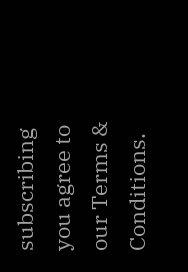subscribing you agree to our Terms & Conditions.